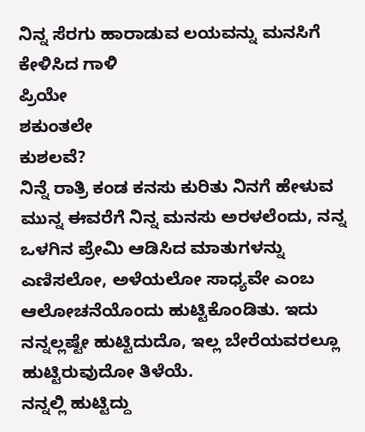ನಿನ್ನ ಸೆರಗು ಹಾರಾಡುವ ಲಯವನ್ನು ಮನಸಿಗೆ ಕೇಳಿಸಿದ ಗಾಳಿ
ಪ್ರಿಯೇ
ಶಕುಂತಲೇ
ಕುಶಲವೆ?
ನಿನ್ನೆ ರಾತ್ರಿ ಕಂಡ ಕನಸು ಕುರಿತು ನಿನಗೆ ಹೇಳುವ ಮುನ್ನ ಈವರೆಗೆ ನಿನ್ನ ಮನಸು ಅರಳಲೆಂದು, ನನ್ನ ಒಳಗಿನ ಪ್ರೇಮಿ ಆಡಿಸಿದ ಮಾತುಗಳನ್ನು ಎಣಿಸಲೋ, ಅಳೆಯಲೋ ಸಾಧ್ಯವೇ ಎಂಬ ಆಲೋಚನೆಯೊಂದು ಹುಟ್ಟಿಕೊಂಡಿತು. ಇದು ನನ್ನಲ್ಲಷ್ಟೇ ಹುಟ್ಟಿದುದೊ, ಇಲ್ಲ ಬೇರೆಯವರಲ್ಲೂ ಹುಟ್ಟಿರುವುದೋ ತಿಳೆಯೆ.
ನನ್ನಲ್ಲಿ ಹುಟ್ಟಿದ್ದು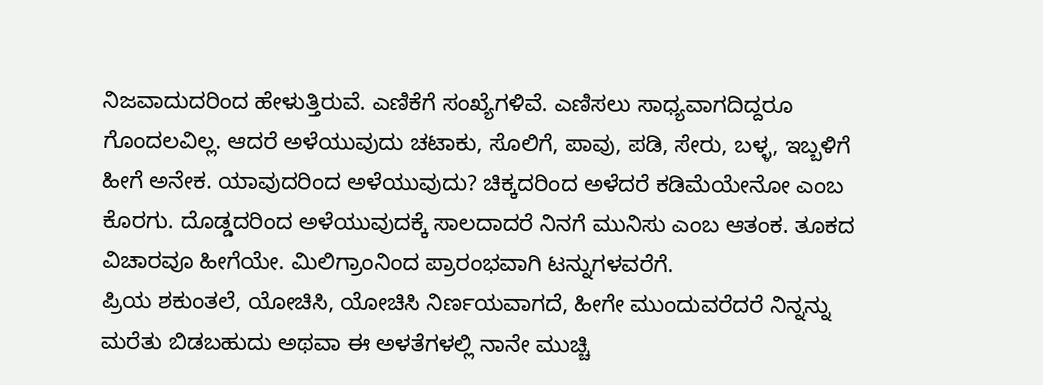ನಿಜವಾದುದರಿಂದ ಹೇಳುತ್ತಿರುವೆ. ಎಣಿಕೆಗೆ ಸಂಖ್ಯೆಗಳಿವೆ. ಎಣಿಸಲು ಸಾಧ್ಯವಾಗದಿದ್ದರೂ ಗೊಂದಲವಿಲ್ಲ. ಆದರೆ ಅಳೆಯುವುದು ಚಟಾಕು, ಸೊಲಿಗೆ, ಪಾವು, ಪಡಿ, ಸೇರು, ಬಳ್ಳ, ಇಬ್ಬಳಿಗೆ ಹೀಗೆ ಅನೇಕ. ಯಾವುದರಿಂದ ಅಳೆಯುವುದು? ಚಿಕ್ಕದರಿಂದ ಅಳೆದರೆ ಕಡಿಮೆಯೇನೋ ಎಂಬ ಕೊರಗು. ದೊಡ್ಡದರಿಂದ ಅಳೆಯುವುದಕ್ಕೆ ಸಾಲದಾದರೆ ನಿನಗೆ ಮುನಿಸು ಎಂಬ ಆತಂಕ. ತೂಕದ ವಿಚಾರವೂ ಹೀಗೆಯೇ. ಮಿಲಿಗ್ರಾಂನಿಂದ ಪ್ರಾರಂಭವಾಗಿ ಟನ್ನುಗಳವರೆಗೆ.
ಪ್ರಿಯ ಶಕುಂತಲೆ, ಯೋಚಿಸಿ, ಯೋಚಿಸಿ ನಿರ್ಣಯವಾಗದೆ, ಹೀಗೇ ಮುಂದುವರೆದರೆ ನಿನ್ನನ್ನು ಮರೆತು ಬಿಡಬಹುದು ಅಥವಾ ಈ ಅಳತೆಗಳಲ್ಲಿ ನಾನೇ ಮುಚ್ಚಿ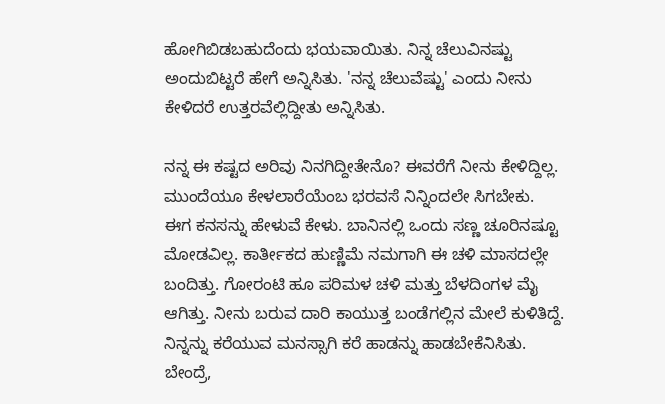ಹೋಗಿಬಿಡಬಹುದೆಂದು ಭಯವಾಯಿತು. ನಿನ್ನ ಚೆಲುವಿನಷ್ಟು ಅಂದುಬಿಟ್ಟರೆ ಹೇಗೆ ಅನ್ನಿಸಿತು. 'ನನ್ನ ಚೆಲುವೆಷ್ಟು' ಎಂದು ನೀನು ಕೇಳಿದರೆ ಉತ್ತರವೆಲ್ಲಿದ್ದೀತು ಅನ್ನಿಸಿತು.

ನನ್ನ ಈ ಕಷ್ಟದ ಅರಿವು ನಿನಗಿದ್ದೀತೇನೊ? ಈವರೆಗೆ ನೀನು ಕೇಳಿದ್ದಿಲ್ಲ. ಮುಂದೆಯೂ ಕೇಳಲಾರೆಯೆಂಬ ಭರವಸೆ ನಿನ್ನಿಂದಲೇ ಸಿಗಬೇಕು.
ಈಗ ಕನಸನ್ನು ಹೇಳುವೆ ಕೇಳು. ಬಾನಿನಲ್ಲಿ ಒಂದು ಸಣ್ಣ ಚೂರಿನಷ್ಟೂ ಮೋಡವಿಲ್ಲ. ಕಾರ್ತೀಕದ ಹುಣ್ಣಿಮೆ ನಮಗಾಗಿ ಈ ಚಳಿ ಮಾಸದಲ್ಲೇ ಬಂದಿತ್ತು. ಗೋರಂಟಿ ಹೂ ಪರಿಮಳ ಚಳಿ ಮತ್ತು ಬೆಳದಿಂಗಳ ಮೈ ಆಗಿತ್ತು. ನೀನು ಬರುವ ದಾರಿ ಕಾಯುತ್ತ ಬಂಡೆಗಲ್ಲಿನ ಮೇಲೆ ಕುಳಿತಿದ್ದೆ. ನಿನ್ನನ್ನು ಕರೆಯುವ ಮನಸ್ಸಾಗಿ ಕರೆ ಹಾಡನ್ನು ಹಾಡಬೇಕೆನಿಸಿತು.
ಬೇಂದ್ರೆ,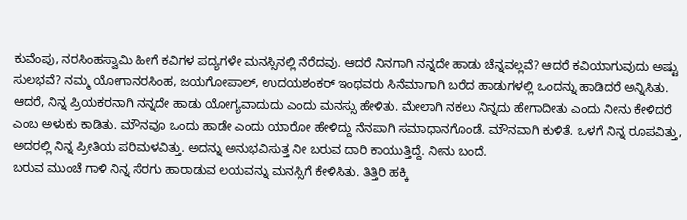ಕುವೆಂಪು, ನರಸಿಂಹಸ್ವಾಮಿ ಹೀಗೆ ಕವಿಗಳ ಪದ್ಯಗಳೇ ಮನಸ್ಸಿನಲ್ಲಿ ನೆರೆದವು. ಆದರೆ ನಿನಗಾಗಿ ನನ್ನದೇ ಹಾಡು ಚೆನ್ನವಲ್ಲವೆ? ಆದರೆ ಕವಿಯಾಗುವುದು ಅಷ್ಟು ಸುಲಭವೆ? ನಮ್ಮ ಯೋಗಾನರಸಿಂಹ, ಜಯಗೋಪಾಲ್, ಉದಯಶಂಕರ್ ಇಂಥವರು ಸಿನೆಮಾಗಾಗಿ ಬರೆದ ಹಾಡುಗಳಲ್ಲಿ ಒಂದನ್ನು ಹಾಡಿದರೆ ಅನ್ನಿಸಿತು.
ಆದರೆ, ನಿನ್ನ ಪ್ರಿಯಕರನಾಗಿ ನನ್ನದೇ ಹಾಡು ಯೋಗ್ಯವಾದುದು ಎಂದು ಮನಸ್ಸು ಹೇಳಿತು. ಮೇಲಾಗಿ ನಕಲು ನಿನ್ನದು ಹೇಗಾದೀತು ಎಂದು ನೀನು ಕೇಳಿದರೆ ಎಂಬ ಅಳುಕು ಕಾಡಿತು. ಮೌನವೂ ಒಂದು ಹಾಡೇ ಎಂದು ಯಾರೋ ಹೇಳಿದ್ದು ನೆನಪಾಗಿ ಸಮಾಧಾನಗೊಂಡೆ. ಮೌನವಾಗಿ ಕುಳಿತೆ. ಒಳಗೆ ನಿನ್ನ ರೂಪವಿತ್ತು, ಅದರಲ್ಲಿ ನಿನ್ನ ಪ್ರೀತಿಯ ಪರಿಮಳವಿತ್ತು. ಅದನ್ನು ಅನುಭವಿಸುತ್ತ ನೀ ಬರುವ ದಾರಿ ಕಾಯುತ್ತಿದ್ದೆ. ನೀನು ಬಂದೆ.
ಬರುವ ಮುಂಚೆ ಗಾಳಿ ನಿನ್ನ ಸೆರಗು ಹಾರಾಡುವ ಲಯವನ್ನು ಮನಸ್ಸಿಗೆ ಕೇಳಿಸಿತು. ತಿತ್ತಿರಿ ಹಕ್ಕಿ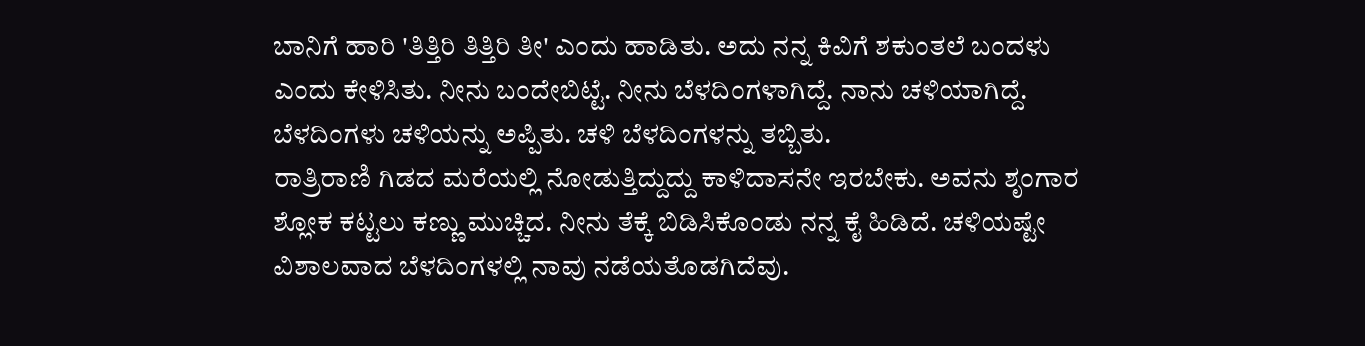ಬಾನಿಗೆ ಹಾರಿ 'ತಿತ್ತಿರಿ ತಿತ್ತಿರಿ ತೀ' ಎಂದು ಹಾಡಿತು. ಅದು ನನ್ನ ಕಿವಿಗೆ ಶಕುಂತಲೆ ಬಂದಳು ಎಂದು ಕೇಳಿಸಿತು. ನೀನು ಬಂದೇಬಿಟ್ಟೆ. ನೀನು ಬೆಳದಿಂಗಳಾಗಿದ್ದೆ. ನಾನು ಚಳಿಯಾಗಿದ್ದೆ. ಬೆಳದಿಂಗಳು ಚಳಿಯನ್ನು ಅಪ್ಪಿತು. ಚಳಿ ಬೆಳದಿಂಗಳನ್ನು ತಬ್ಬಿತು.
ರಾತ್ರಿರಾಣಿ ಗಿಡದ ಮರೆಯಲ್ಲಿ ನೋಡುತ್ತಿದ್ದುದ್ದು ಕಾಳಿದಾಸನೇ ಇರಬೇಕು. ಅವನು ಶೃಂಗಾರ ಶ್ಲೋಕ ಕಟ್ಟಲು ಕಣ್ಣು ಮುಚ್ಚಿದ. ನೀನು ತೆಕ್ಕೆ ಬಿಡಿಸಿಕೊಂಡು ನನ್ನ ಕೈ ಹಿಡಿದೆ. ಚಳಿಯಷ್ಟೇ ವಿಶಾಲವಾದ ಬೆಳದಿಂಗಳಲ್ಲಿ ನಾವು ನಡೆಯತೊಡಗಿದೆವು.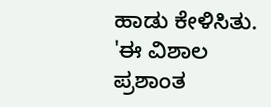ಹಾಡು ಕೇಳಿಸಿತು.
'ಈ ವಿಶಾಲ ಪ್ರಶಾಂತ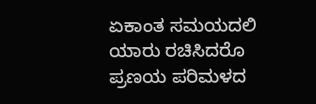ಏಕಾಂತ ಸಮಯದಲಿ
ಯಾರು ರಚಿಸಿದರೊ ಪ್ರಣಯ ಪರಿಮಳದ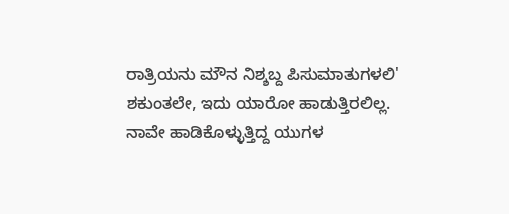ರಾತ್ರಿಯನು ಮೌನ ನಿಶ್ಶಬ್ದ ಪಿಸುಮಾತುಗಳಲಿ'
ಶಕುಂತಲೇ, ಇದು ಯಾರೋ ಹಾಡುತ್ತಿರಲಿಲ್ಲ. ನಾವೇ ಹಾಡಿಕೊಳ್ಳುತ್ತಿದ್ದ ಯುಗಳ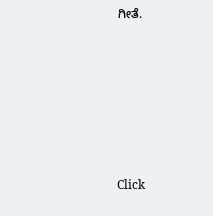ಗೀತೆ.












Click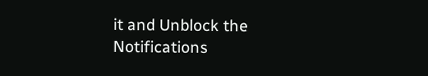it and Unblock the Notifications